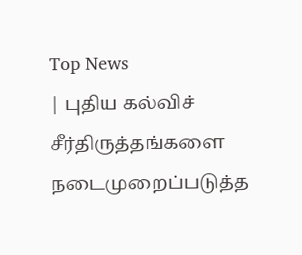Top News
| புதிய கல்விச் சீர்திருத்தங்களை நடைமுறைப்படுத்த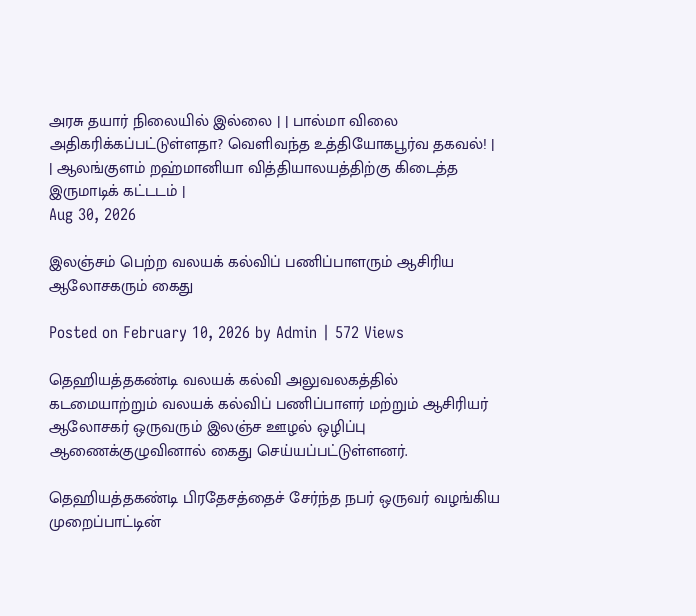அரசு தயார் நிலையில் இல்லை | | பால்மா விலை அதிகரிக்கப்பட்டுள்ளதா? வெளிவந்த உத்தியோகபூர்வ தகவல்! | | ஆலங்குளம் றஹ்மானியா வித்தியாலயத்திற்கு கிடைத்த இருமாடிக் கட்டடம் |
Aug 30, 2026

இலஞ்சம் பெற்ற வலயக் கல்விப் பணிப்பாளரும் ஆசிரிய ஆலோசகரும் கைது

Posted on February 10, 2026 by Admin | 572 Views

தெஹியத்தகண்டி வலயக் கல்வி அலுவலகத்தில் கடமையாற்றும் வலயக் கல்விப் பணிப்பாளர் மற்றும் ஆசிரியர் ஆலோசகர் ஒருவரும் இலஞ்ச ஊழல் ஒழிப்பு ஆணைக்குழுவினால் கைது செய்யப்பட்டுள்ளனர்.

தெஹியத்தகண்டி பிரதேசத்தைச் சேர்ந்த நபர் ஒருவர் வழங்கிய முறைப்பாட்டின்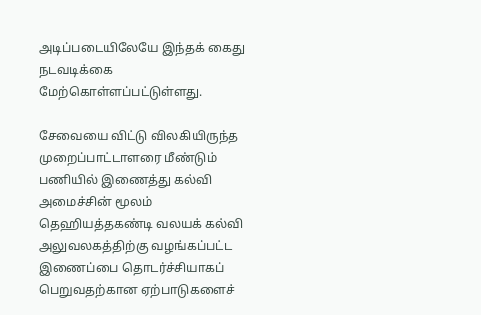அடிப்படையிலேயே இந்தக் கைது நடவடிக்கை மேற்கொள்ளப்பட்டுள்ளது.

சேவையை விட்டு விலகியிருந்த முறைப்பாட்டாளரை மீண்டும் பணியில் இணைத்து கல்வி அமைச்சின் மூலம் தெஹியத்தகண்டி வலயக் கல்வி அலுவலகத்திற்கு வழங்கப்பட்ட இணைப்பை தொடர்ச்சியாகப் பெறுவதற்கான ஏற்பாடுகளைச்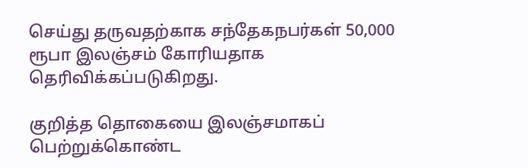செய்து தருவதற்காக சந்தேகநபர்கள் 50,000 ரூபா இலஞ்சம் கோரியதாக தெரிவிக்கப்படுகிறது.

குறித்த தொகையை இலஞ்சமாகப் பெற்றுக்கொண்ட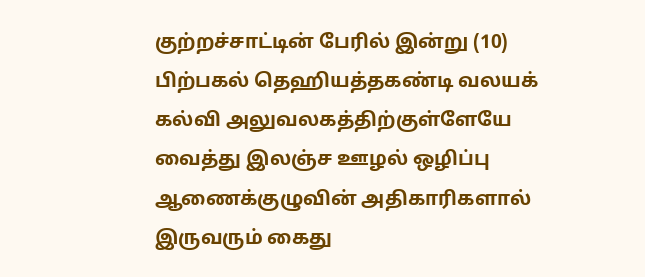குற்றச்சாட்டின் பேரில் இன்று (10) பிற்பகல் தெஹியத்தகண்டி வலயக் கல்வி அலுவலகத்திற்குள்ளேயே வைத்து இலஞ்ச ஊழல் ஒழிப்பு ஆணைக்குழுவின் அதிகாரிகளால் இருவரும் கைது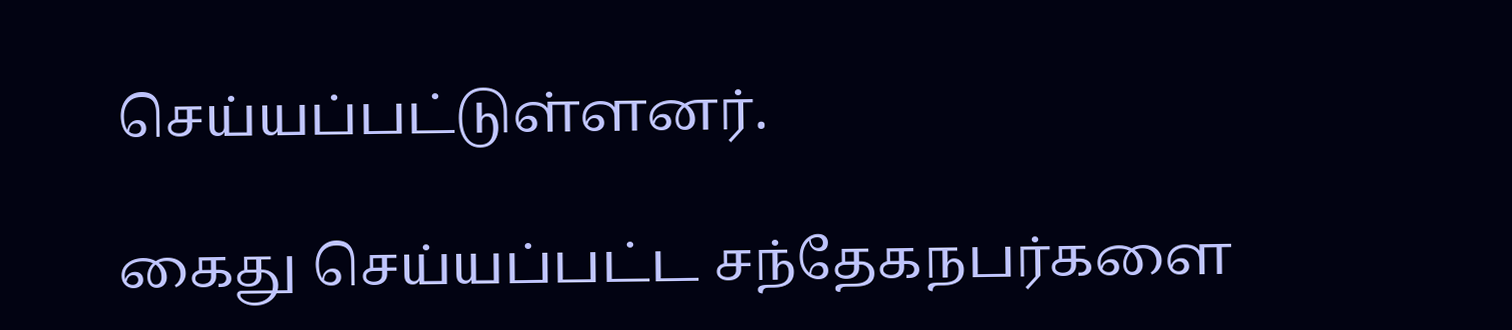செய்யப்பட்டுள்ளனர்.

கைது செய்யப்பட்ட சந்தேகநபர்களை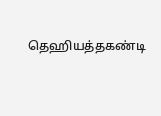தெஹியத்தகண்டி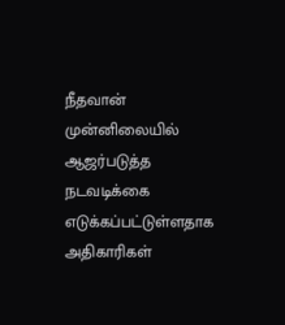நீதவான் முன்னிலையில் ஆஜர்படுத்த நடவடிக்கை எடுக்கப்பட்டுள்ளதாக அதிகாரிகள்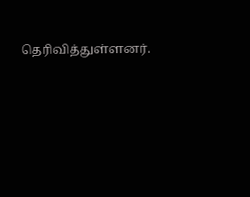தெரிவித்துள்ளனர்.